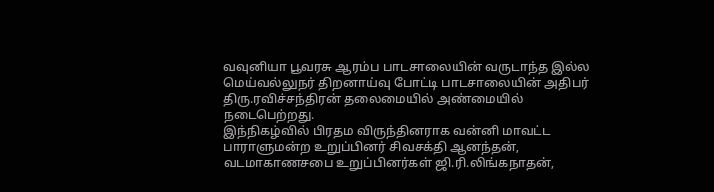வவுனியா பூவரசு ஆரம்ப பாடசாலையின் வருடாந்த இல்ல மெய்வல்லுநர் திறனாய்வு போட்டி பாடசாலையின் அதிபர் திரு.ரவிச்சந்திரன் தலைமையில் அண்மையில் நடைபெற்றது.
இந்நிகழ்வில் பிரதம விருந்தினராக வன்னி மாவட்ட பாராளுமன்ற உறுப்பினர் சிவசக்தி ஆனந்தன், வடமாகாணசபை உறுப்பினர்கள் ஜி.ரி.லிங்கநாதன்,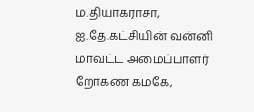ம.தியாகராசா, ஐ.தே.கட்சியின் வன்னி மாவட்ட அமைப்பாளர் றோகண கமகே,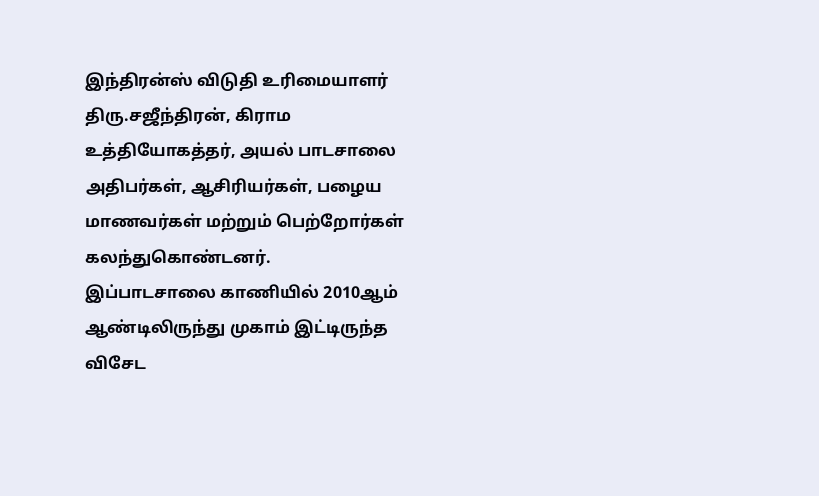இந்திரன்ஸ் விடுதி உரிமையாளர் திரு.சஜீந்திரன், கிராம உத்தியோகத்தர், அயல் பாடசாலை அதிபர்கள், ஆசிரியர்கள், பழைய மாணவர்கள் மற்றும் பெற்றோர்கள் கலந்துகொண்டனர்.
இப்பாடசாலை காணியில் 2010ஆம் ஆண்டிலிருந்து முகாம் இட்டிருந்த விசேட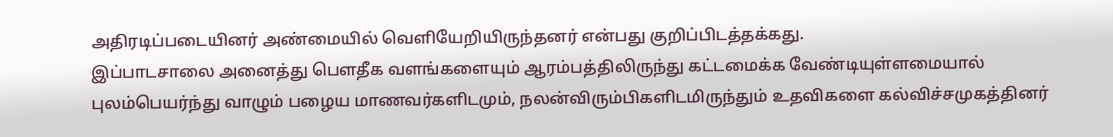அதிரடிப்படையினர் அண்மையில் வெளியேறியிருந்தனர் என்பது குறிப்பிடத்தக்கது.
இப்பாடசாலை அனைத்து பௌதீக வளங்களையும் ஆரம்பத்திலிருந்து கட்டமைக்க வேண்டியுள்ளமையால் புலம்பெயர்ந்து வாழும் பழைய மாணவர்களிடமும், நலன்விரும்பிகளிடமிருந்தும் உதவிகளை கல்விச்சமுகத்தினர்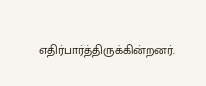எதிர்பார்த்திருக்கின்றனர்.